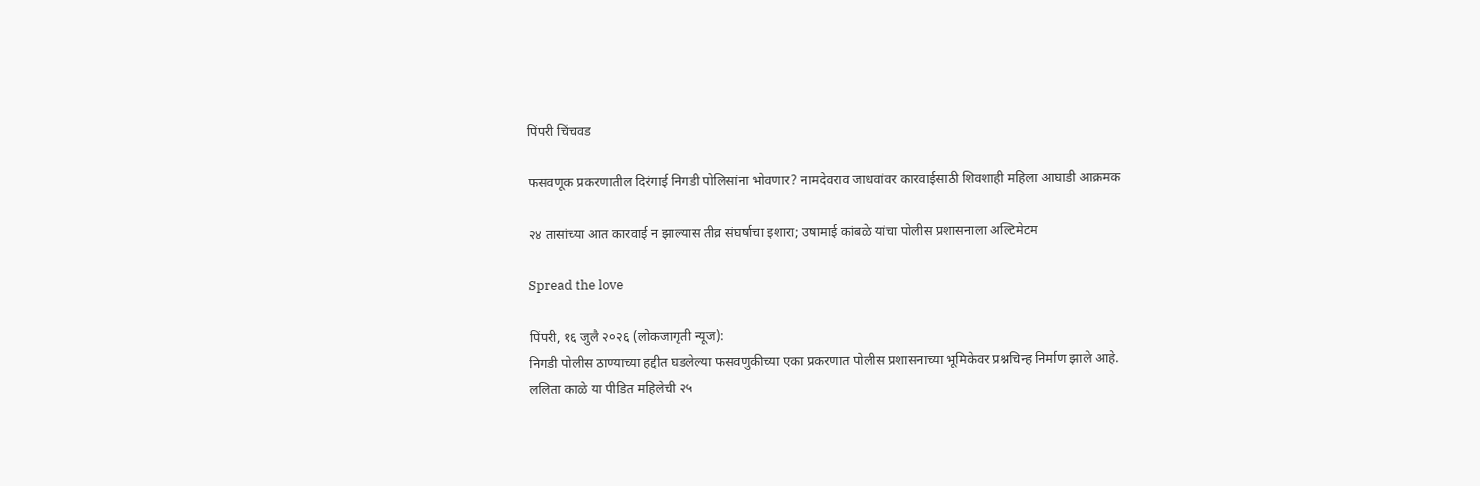पिंपरी चिंचवड

फसवणूक प्रकरणातील दिरंगाई निगडी पोलिसांना भोवणार? नामदेवराव जाधवांवर कारवाईसाठी शिवशाही महिला आघाडी आक्रमक

२४ तासांच्या आत कारवाई न झाल्यास तीव्र संघर्षाचा इशारा; उषामाई कांबळे यांचा पोलीस प्रशासनाला अल्टिमेटम

Spread the love

पिंपरी, १६ जुलै २०२६ (लोकजागृती न्यूज):
निगडी पोलीस ठाण्याच्या हद्दीत घडलेल्या फसवणुकीच्या एका प्रकरणात पोलीस प्रशासनाच्या भूमिकेवर प्रश्नचिन्ह निर्माण झाले आहे. ललिता काळे या पीडित महिलेची २५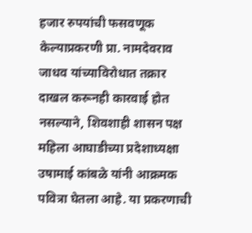हजार रुपयांची फसवणूक केल्याप्रकरणी प्रा. नामदेवराव जाधव यांच्याविरोधात तक्रार दाखल करूनही कारवाई होत नसल्याने, शिवशाही शासन पक्ष महिला आघाडीच्या प्रदेशाध्यक्षा उषामाई कांबळे यांनी आक्रमक पवित्रा घेतला आहे. या प्रकरणाची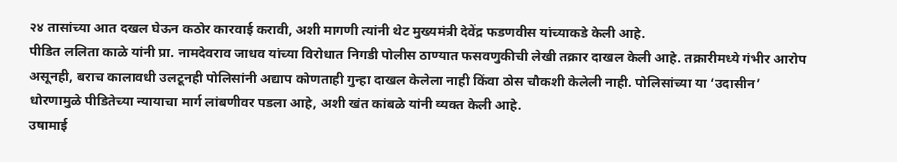२४ तासांच्या आत दखल घेऊन कठोर कारवाई करावी, अशी मागणी त्यांनी थेट मुख्यमंत्री देवेंद्र फडणवीस यांच्याकडे केली आहे.
पीडित ललिता काळे यांनी प्रा. नामदेवराव जाधव यांच्या विरोधात निगडी पोलीस ठाण्यात फसवणुकीची लेखी तक्रार दाखल केली आहे. तक्रारीमध्ये गंभीर आरोप असूनही, बराच कालावधी उलटूनही पोलिसांनी अद्याप कोणताही गुन्हा दाखल केलेला नाही किंवा ठोस चौकशी केलेली नाही. पोलिसांच्या या ‘उदासीन’ धोरणामुळे पीडितेच्या न्यायाचा मार्ग लांबणीवर पडला आहे, अशी खंत कांबळे यांनी व्यक्त केली आहे.
उषामाई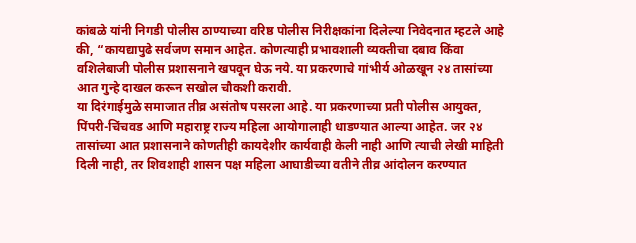कांबळे यांनी निगडी पोलीस ठाण्याच्या वरिष्ठ पोलीस निरीक्षकांना दिलेल्या निवेदनात म्हटले आहे की, “कायद्यापुढे सर्वजण समान आहेत. कोणत्याही प्रभावशाली व्यक्तीचा दबाव किंवा वशिलेबाजी पोलीस प्रशासनाने खपवून घेऊ नये. या प्रकरणाचे गांभीर्य ओळखून २४ तासांच्या आत गुन्हे दाखल करून सखोल चौकशी करावी.
या दिरंगाईमुळे समाजात तीव्र असंतोष पसरला आहे. या प्रकरणाच्या प्रती पोलीस आयुक्त, पिंपरी-चिंचवड आणि महाराष्ट्र राज्य महिला आयोगालाही धाडण्यात आल्या आहेत. जर २४ तासांच्या आत प्रशासनाने कोणतीही कायदेशीर कार्यवाही केली नाही आणि त्याची लेखी माहिती दिली नाही, तर शिवशाही शासन पक्ष महिला आघाडीच्या वतीने तीव्र आंदोलन करण्यात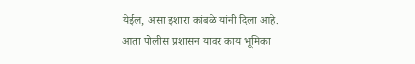येईल, असा इशारा कांबळे यांनी दिला आहे.
आता पोलीस प्रशासन यावर काय भूमिका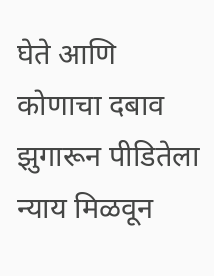घेते आणि कोणाचा दबाव झुगारून पीडितेला न्याय मिळवून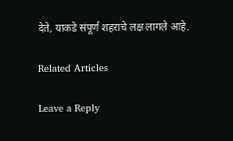देते, याकडे संपूर्ण शहराचे लक्ष लागले आहे.

Related Articles

Leave a Reply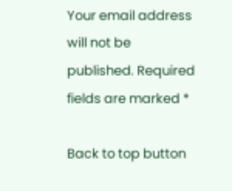Your email address will not be published. Required fields are marked *

Back to top button